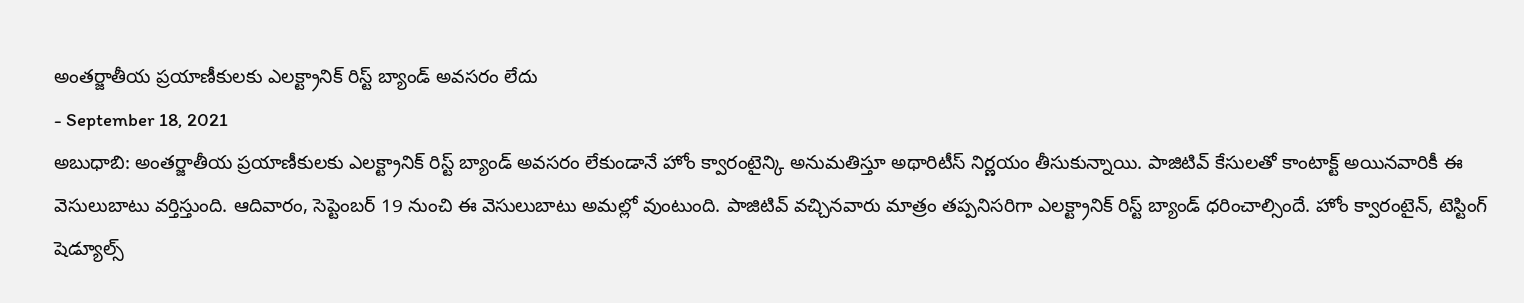అంతర్జాతీయ ప్రయాణీకులకు ఎలక్ట్రానిక్ రిస్ట్ బ్యాండ్ అవసరం లేదు
- September 18, 2021
అబుధాబి: అంతర్జాతీయ ప్రయాణీకులకు ఎలక్ట్రానిక్ రిస్ట్ బ్యాండ్ అవసరం లేకుండానే హోం క్వారంటైన్కి అనుమతిస్తూ అథారిటీస్ నిర్ణయం తీసుకున్నాయి. పాజిటివ్ కేసులతో కాంటాక్ట్ అయినవారికీ ఈ వెసులుబాటు వర్తిస్తుంది. ఆదివారం, సెప్టెంబర్ 19 నుంచి ఈ వెసులుబాటు అమల్లో వుంటుంది. పాజిటివ్ వచ్చినవారు మాత్రం తప్పనిసరిగా ఎలక్ట్రానిక్ రిస్ట్ బ్యాండ్ ధరించాల్సిందే. హోం క్వారంటైన్, టెస్టింగ్ షెడ్యూల్స్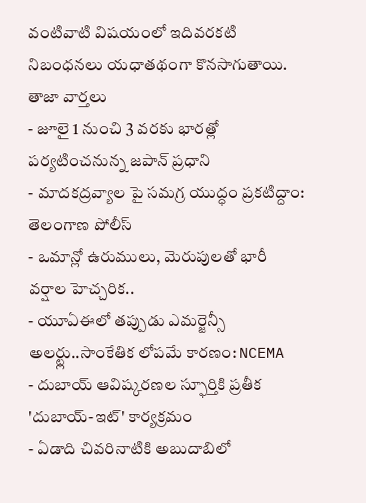వంటివాటి విషయంలో ఇదివరకటి నిబంధనలు యధాతథంగా కొనసాగుతాయి.
తాజా వార్తలు
- జూలై 1 నుంచి 3 వరకు భారత్లో పర్యటించనున్న జపాన్ ప్రధాని
- మాదకద్రవ్యాల పై సమగ్ర యుద్ధం ప్రకటిద్దాం: తెలంగాణ పోలీస్
- ఒమాన్లో ఉరుములు, మెరుపులతో భారీ వర్షాల హెచ్చరిక..
- యూఏఈలో తప్పుడు ఎమర్జెన్సీ అలర్ట్లు..సాంకేతిక లోపమే కారణం: NCEMA
- దుబాయ్ ఆవిష్కరణల స్ఫూర్తికి ప్రతీక 'దుబాయ్-ఇట్' కార్యక్రమం
- ఏడాది చివరినాటికి అబుదాబిలో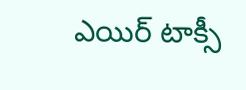ఎయిర్ టాక్సీ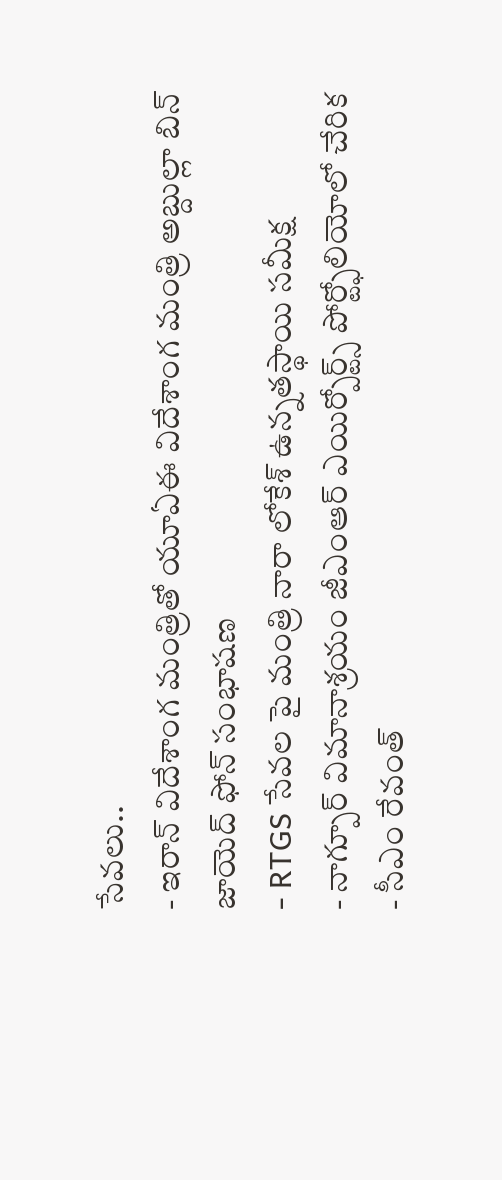సేవలు..
- ఇరాన్ విదేశాంగ మంత్రితో యూఏఈ విదేశాంగ మంత్రి అబ్దుల్లా బిన్ జాయెద్ ఫోన్ సంభాషణ
- RTGS సేవల పై మంత్రి నారా లోకేశ్ ఉన్నతస్థాయి సమీక్ష
- నాగ్పూర్ విమానాశ్రయం జీఎంఆర్ ఎయిర్పోర్ట్స్ పోర్ట్ఫోలియోలో చేరిక
- సీఎం రేవంత్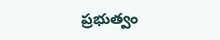ప్రభుత్వం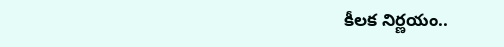కీలక నిర్ణయం..